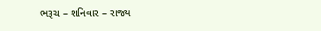ભરૂચ – શનિવાર – રાજ્ય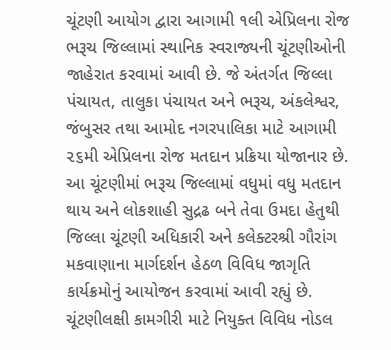ચૂંટણી આયોગ દ્વારા આગામી ૧લી એપ્રિલના રોજ ભરૂચ જિલ્લામાં સ્થાનિક સ્વરાજ્યની ચૂંટણીઓની જાહેરાત કરવામાં આવી છે. જે અંતર્ગત જિલ્લા પંચાયત, તાલુકા પંચાયત અને ભરૂચ, અંકલેશ્વર, જંબુસર તથા આમોદ નગરપાલિકા માટે આગામી ૨૬મી એપ્રિલના રોજ મતદાન પ્રક્રિયા યોજાનાર છે.
આ ચૂંટણીમાં ભરૂચ જિલ્લામાં વધુમાં વધુ મતદાન થાય અને લોકશાહી સુદ્રઢ બને તેવા ઉમદા હેતુથી જિલ્લા ચૂંટણી અધિકારી અને કલેક્ટરશ્રી ગૌરાંગ મકવાણાના માર્ગદર્શન હેઠળ વિવિધ જાગૃતિ કાર્યક્રમોનું આયોજન કરવામાં આવી રહ્યું છે.
ચૂંટણીલક્ષી કામગીરી માટે નિયુક્ત વિવિધ નોડલ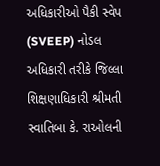અધિકારીઓ પૈકી સ્વેપ (SVEEP) નોડલ અધિકારી તરીકે જિલ્લા શિક્ષણાધિકારી શ્રીમતી સ્વાતિબા કે. રાઓલની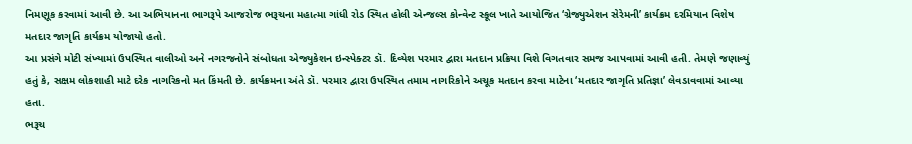નિમણૂક કરવામાં આવી છે. આ અભિયાનના ભાગરૂપે આજરોજ ભરૂચના મહાત્મા ગાંધી રોડ સ્થિત હોલી એન્જલ્સ કોન્વેન્ટ સ્કૂલ ખાતે આયોજિત ‘ગ્રેજ્યુએશન સેરેમની’ કાર્યક્રમ દરમિયાન વિશેષ મતદાર જાગૃતિ કાર્યક્રમ યોજાયો હતો.
આ પ્રસંગે મોટી સંખ્યામાં ઉપસ્થિત વાલીઓ અને નગરજનોને સંબોધતા એજ્યુકેશન ઇન્સ્પેક્ટર ડૉ. દિવ્યેશ પરમાર દ્વારા મતદાન પ્રક્રિયા વિશે વિગતવાર સમજ આપવામાં આવી હતી. તેમણે જણાવ્યું હતું કે, સક્ષમ લોકશાહી માટે દરેક નાગરિકનો મત કિંમતી છે. કાર્યક્રમના અંતે ડૉ. પરમાર દ્વારા ઉપસ્થિત તમામ નાગરિકોને અચૂક મતદાન કરવા માટેના ‘મતદાર જાગૃતિ પ્રતિજ્ઞા’ લેવડાવવામાં આવ્યા હતા.
ભરૂચ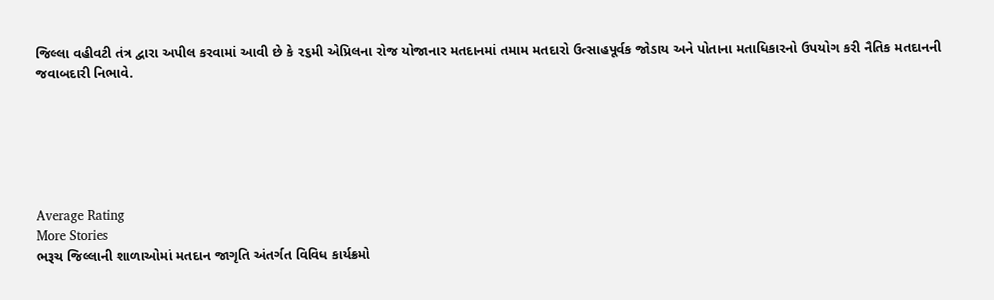જિલ્લા વહીવટી તંત્ર દ્વારા અપીલ કરવામાં આવી છે કે ૨૬મી એપ્રિલના રોજ યોજાનાર મતદાનમાં તમામ મતદારો ઉત્સાહપૂર્વક જોડાય અને પોતાના મતાધિકારનો ઉપયોગ કરી નૈતિક મતદાનની જવાબદારી નિભાવે.






Average Rating
More Stories
ભરૂચ જિલ્લાની શાળાઓમાં મતદાન જાગૃતિ અંતર્ગત વિવિધ કાર્યક્રમો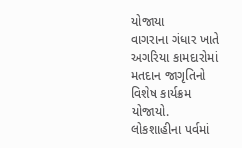યોજાયા
વાગરાના ગંધાર ખાતે અગરિયા કામદારોમાં મતદાન જાગૃતિનો વિશેષ કાર્યક્રમ યોજાયો.
લોકશાહીના પર્વમાં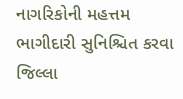નાગરિકોની મહત્તમ ભાગીદારી સુનિશ્ચિત કરવા જિલ્લા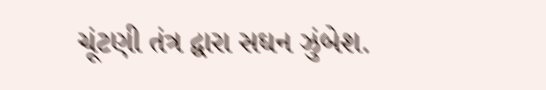ચૂંટણી તંત્ર દ્વારા સઘન ઝુંબેશ.